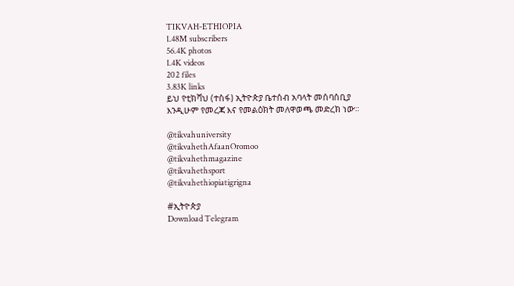TIKVAH-ETHIOPIA
1.48M subscribers
56.4K photos
1.4K videos
202 files
3.83K links
ይህ የቲክቫህ (ተስፋ) ኢትዮጵያ ቤተሰብ አባላት መሰባሰቢያ እንዲሁም የመረጃ እና የመልዕክት መለዋወጫ መድረክ ነው።

@tikvahuniversity
@tikvahethAfaanOromoo
@tikvahethmagazine
@tikvahethsport
@tikvahethiopiatigrigna

#ኢትዮጵያ
Download Telegram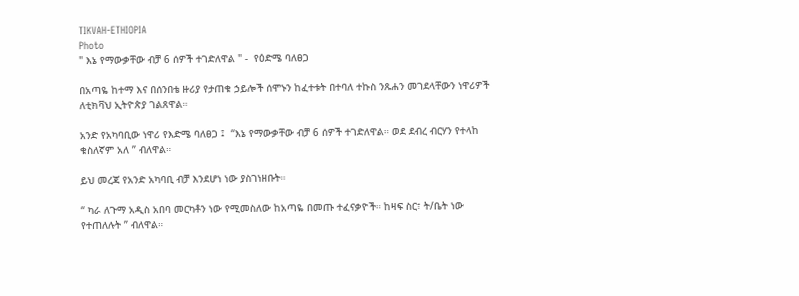TIKVAH-ETHIOPIA
Photo
" እኔ የማውቃቸው ብቻ 6 ሰዎች ተገድለዋል " -  የዕድሜ ባለፀጋ

በአጣዬ ከተማ እና በሰንበቴ ዙሪያ የታጠቁ ኃይሎች ሰሞኑን ከፈተቱት በተባለ ተኩስ ንጹሐን መገደላቸውን ነዋሪዎች ለቲክቫህ ኢትዮጵያ ገልጸዋል።

አንድ የአካባቢው ነዋሪ የእድሜ ባለፀጋ ፤  “እኔ የማውቃቸው ብቻ 6 ሰዎች ተገድለዋል። ወደ ደብረ ብርሃን የተላከ ቁስለኛም አለ ” ብለዋል።

ይህ መረጃ የአንድ አካባቢ ብቻ እንደሆነ ነው ያስገነዘቡት።

“ ካራ ለጉማ አዲስ አበባ መርካቶን ነው የሚመስለው ከአጣዬ በመጡ ተፈናቃዮች። ከዛፍ ስር፣ ት/ቤት ነው የተጠለሉት ” ብለዋል።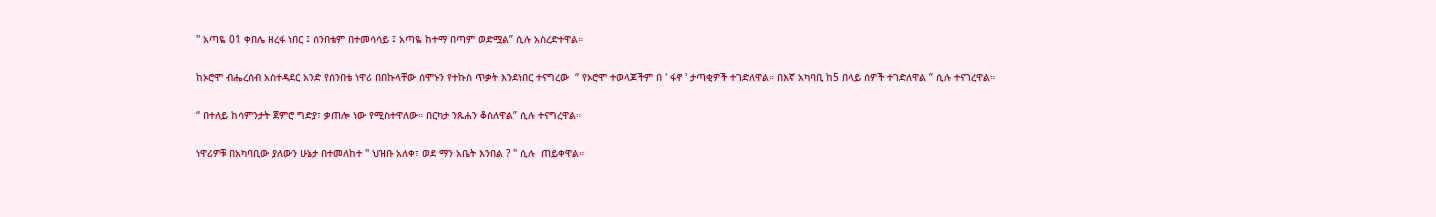" አጣዬ 01 ቀበሌ ዘረፋ ነበር ፤ ሰንበቴም በተመሳሳይ ፤ አጣዬ ከተማ በጣም ወድሟል” ሲሉ አስረድተዋል።

ከኦሮሞ ብሔረሰብ አስተዳደር አንድ የሰንበቴ ነዋሪ በበኩላቸው ሰሞኑን የተኩስ ጥቃት እንደነበር ተናግረው  “ የኦሮሞ ተወላጆችም በ ' ፋኖ ' ታጣቂዎች ተገድለዋል። በእኛ አካባቢ ከ5 በላይ ሰዎች ተገድለዋል ” ሲሉ ተናገረዋል።

“ በተለይ ከሳምንታት ጀምሮ ግድያ፣ ቃጠሎ ነው የሚስተዋለው። በርካታ ንጹሐን ቆስለዋል” ሲሉ ተናግረዋል።

ነዋሪዎቹ በአካባቢው ያለውን ሁኔታ በተመለከተ " ህዝቡ አለቀ፣ ወደ ማን አቤት እንበል ? " ሲሉ  ጠይቀዋል።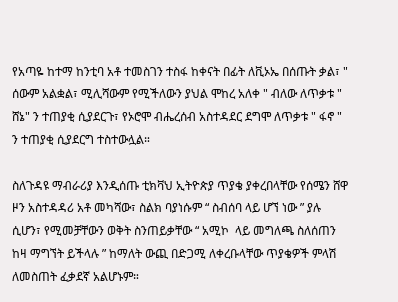የአጣዬ ከተማ ከንቲባ አቶ ተመስገን ተስፋ ከቀናት በፊት ለቪኦኤ በሰጡት ቃል፣ " ሰውም አልቋል፣ ሚሊሻውም የሚችለውን ያህል ሞከረ አለቀ " ብለው ለጥቃቱ " ሸኔ" ን ተጠያቂ ሲያደርጉ፣ የኦሮሞ ብሔረሰብ አስተዳደር ደግሞ ለጥቃቱ " ፋኖ " ን ተጠያቂ ሲያደርግ ተስተውሏል።

ስለጉዳዩ ማብራሪያ እንዲሰጡ ቲክቫህ ኢትዮጵያ ጥያቄ ያቀረበላቸው የሰሜን ሸዋ ዞን አስተዳዳሪ አቶ መካሻው፣ ስልክ ባያነሱም “ ስብሰባ ላይ ሆኘ ነው ” ያሉ ሲሆን፣ የሚመቻቸውን ወቅት ስንጠይቃቸው “ አሚኮ  ላይ መግለጫ ስለሰጠን ከዛ ማግኘት ይችላሉ ” ከማለት ውጪ በድጋሚ ለቀረቡላቸው ጥያቄዎች ምላሽ ለመስጠት ፈቃደኛ አልሆኑም።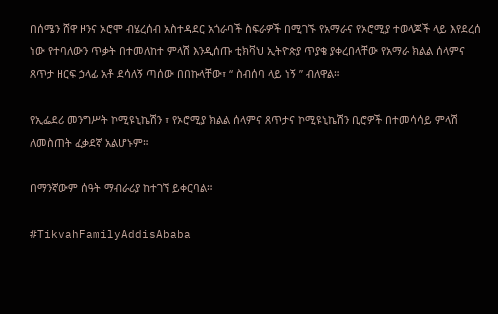በሰሜን ሸዋ ዞንና ኦሮሞ ብሄረሰብ አስተዳደር አጎራባች ስፍራዎች በሚገኙ የአማራና የኦሮሚያ ተወላጆች ላይ እየደረሰ ነው የተባለውን ጥቃት በተመለከተ ምላሽ እንዲሰጡ ቲክቫህ ኢትዮጵያ ጥያቄ ያቀረበላቸው የአማራ ክልል ሰላምና ጸጥታ ዘርፍ ኃላፊ አቶ ደሳለኝ ጣሰው በበኩላቸው፣ “ ስብሰባ ላይ ነኝ ” ብለዋል።

የኢፌደሪ መንግሥት ኮሚዩኒኬሽን ፣ የኦሮሚያ ክልል ሰላምና ጸጥታና ኮሚዩኒኬሽን ቢሮዎች በተመሳሳይ ምላሽ ለመስጠት ፈቃደኛ አልሆኑም።

በማንኛውም ሰዓት ማብራሪያ ከተገኘ ይቀርባል።

#TikvahFamilyAddisAbaba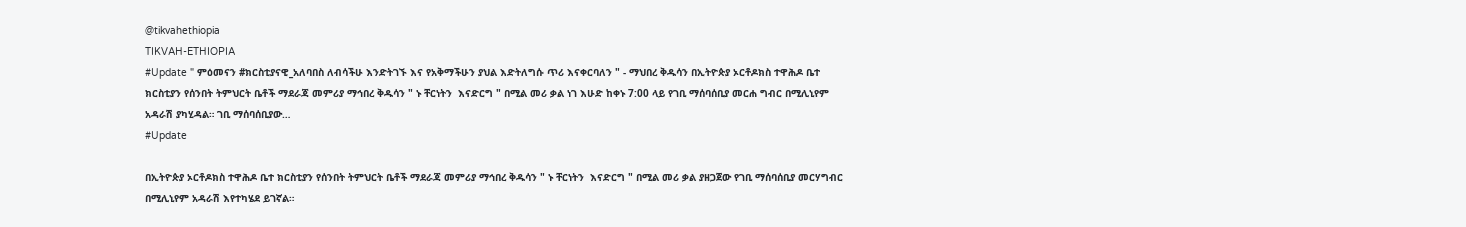@tikvahethiopia
TIKVAH-ETHIOPIA
#Update " ምዕመናን #ክርስቲያናዊ_አለባበስ ለብሳችሁ እንድትገኙ እና የአቅማችሁን ያህል እድትለግሱ ጥሪ እናቀርባለን " - ማህበረ ቅዱሳን በኢትዮጵያ ኦርቶዶክስ ተዋሕዶ ቤተ ክርስቲያን የሰንበት ትምህርት ቤቶች ማደራጃ መምሪያ ማኅበረ ቅዱሳን " ኑ ቸርነትን  እናድርግ " በሚል መሪ ቃል ነገ እሁድ ከቀኑ 7:00 ላይ የገቢ ማሰባሰቢያ መርሐ ግብር በሚሊኒየም አዳራሽ ያካሂዳል። ገቢ ማሰባሰቢያው…
#Update

በኢትዮጵያ ኦርቶዶክስ ተዋሕዶ ቤተ ክርስቲያን የሰንበት ትምህርት ቤቶች ማደራጃ መምሪያ ማኅበረ ቅዱሳን " ኑ ቸርነትን  እናድርግ " በሚል መሪ ቃል ያዘጋጀው የገቢ ማሰባሰቢያ መርሃግብር በሚሊኒየም አዳራሽ እየተካሄደ ይገኛል።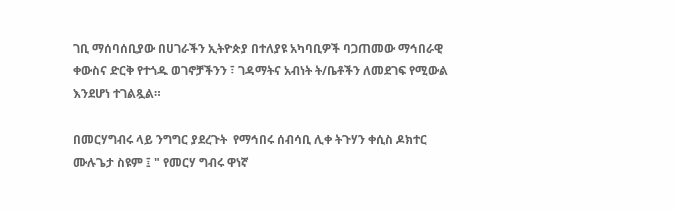ገቢ ማሰባሰቢያው በሀገራችን ኢትዮጵያ በተለያዩ አካባቢዎች ባጋጠመው ማኅበራዊ ቀውስና ድርቅ የተጎዱ ወገኖቻችንን ፣ ገዳማትና አብነት ት/ቤቶችን ለመደገፍ የሚውል እንደሆነ ተገልጿል።

በመርሃግብሩ ላይ ንግግር ያደረጉት  የማኅበሩ ሰብሳቢ ሊቀ ትጉሃን ቀሲስ ዶክተር ሙሉጌታ ስዩም ፤ " የመርሃ ግብሩ ዋነኛ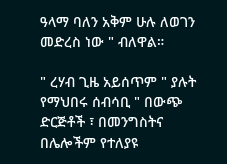ዓላማ ባለን አቅም ሁሉ ለወገን መድረስ ነው " ብለዋል።

" ረሃብ ጊዜ አይሰጥም " ያሉት የማህበሩ ሰብሳቢ " በውጭ ድርጅቶች ፣ በመንግስትና በሌሎችም የተለያዩ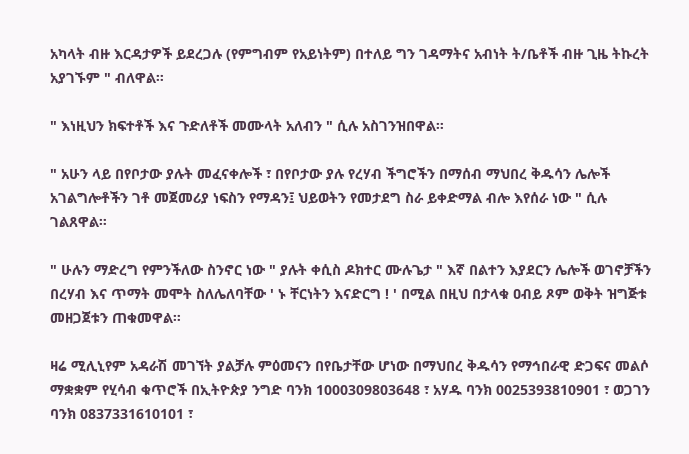አካላት ብዙ እርዳታዎች ይደረጋሉ (የምግብም የአይነትም) በተለይ ግን ገዳማትና አብነት ት/ቤቶች ብዙ ጊዜ ትኩረት አያገኙም " ብለዋል።

" እነዚህን ክፍተቶች እና ጉድለቶች መሙላት አለብን " ሲሉ አስገንዝበዋል።

" አሁን ላይ በየቦታው ያሉት መፈናቀሎች ፣ በየቦታው ያሉ የረሃብ ችግሮችን በማሰብ ማህበረ ቅዱሳን ሌሎች አገልግሎቶችን ገቶ መጀመሪያ ነፍስን የማዳን፤ ህይወትን የመታደግ ስራ ይቀድማል ብሎ እየሰራ ነው " ሲሉ ገልጸዋል።

" ሁሉን ማድረግ የምንችለው ስንኖር ነው " ያሉት ቀሲስ ዶክተር ሙሉጌታ " እኛ በልተን እያደርን ሌሎች ወገኖቻችን በረሃብ እና ጥማት መሞት ስለሌለባቸው ' ኑ ቸርነትን እናድርግ ! ' በሚል በዚህ በታላቁ ዐብይ ጾም ወቅት ዝግጅቱ መዘጋጀቱን ጠቁመዋል።

ዛሬ ሚሊኒየም አዳራሽ መገኘት ያልቻሉ ምዕመናን በየቤታቸው ሆነው በማህበረ ቅዱሳን የማኅበራዊ ድጋፍና መልሶ ማቋቋም የሂሳብ ቁጥሮች በኢትዮጵያ ንግድ ባንክ 1000309803648 ፣ አሃዱ ባንክ 0025393810901 ፣ ወጋገን ባንክ 0837331610101 ፣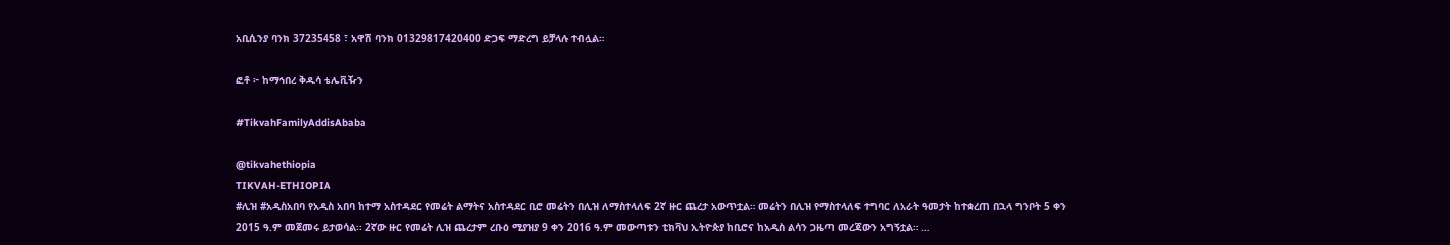አቢሲንያ ባንክ 37235458 ፣ አዋሽ ባንክ 01329817420400 ድጋፍ ማድረግ ይቻላሉ ተብሏል።

ፎቶ ፦ ከማኅበረ ቅዱሳ ቴሌቪዥን

#TikvahFamilyAddisAbaba

@tikvahethiopia
TIKVAH-ETHIOPIA
#ሊዝ #አዲስአበባ የአዲስ አበባ ከተማ አስተዳደር የመሬት ልማትና አስተዳደር ቢሮ መሬትን በሊዝ ለማስተላለፍ 2ኛ ዙር ጨረታ አውጥቷል። መሬትን በሊዝ የማስተላለፍ ተግባር ለአራት ዓመታት ከተቋረጠ በኋላ ግንቦት 5 ቀን 2015 ዓ.ም መጀመሩ ይታወሳል፡፡ 2ኛው ዙር የመሬት ሊዝ ጨረታም ረቡዕ ሚያዝያ 9 ቀን 2016 ዓ.ም መውጣቱን ቲክቫህ ኢትዮጵያ ከቢሮና ከአዲስ ልሳን ጋዜጣ መረጃውን አግኝቷል። …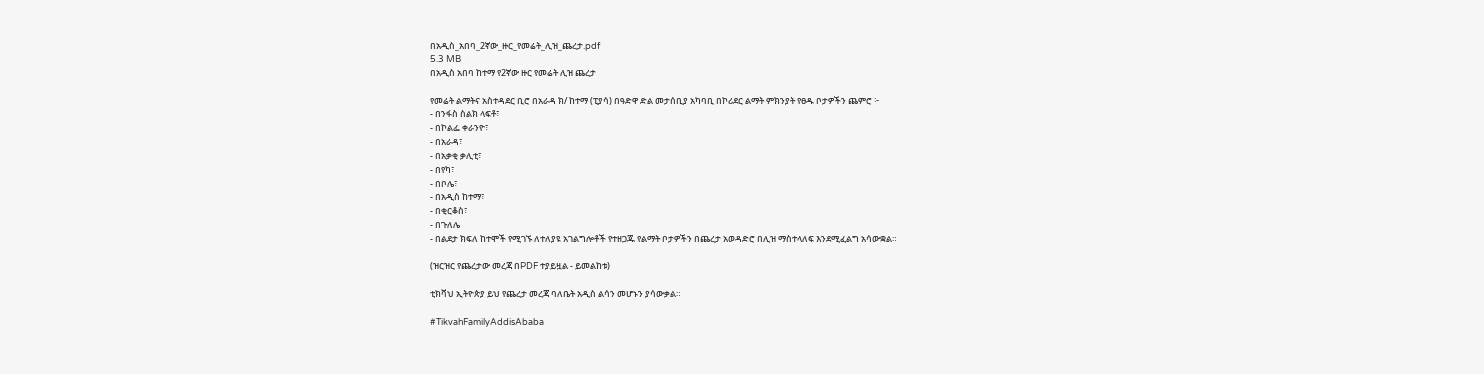በአዲስ_አበባ_2ኛው_ዙር_የመሬት_ሊዝ_ጨረታ.pdf
5.3 MB
በአዲስ አበባ ከተማ የ2ኛው ዙር የመሬት ሊዝ ጨረታ

የመሬት ልማትና አስተዳደር ቢሮ በአራዳ ክ/ ከተማ (ፒያሳ) በዓድዋ ድል መታሰቢያ አካባቢ በኮሪደር ልማት ምክንያት የፀዱ ቦታዎችን ጨምሮ ፦
- በንፋስ ስልክ ላፍቶ፣
- በኮልፌ ቀራንዮ፣
- በአራዳ፣
- በአቃቂ ቃሊቲ፣
- በየካ፣
- በቦሌ፣
- በአዲስ ከተማ፣
- በቂርቆስ፣
- በጉለሌ
- በልደታ ክፍለ ከተሞች የሚገኙ ለተለያዩ አገልግሎቶች የተዘጋጁ የልማት ቦታዎችን በጨረታ አወዳድሮ በሊዝ ማስተላለፍ እንደሚፈልግ አሳውቋል።

(ዝርዝር የጨረታው መረጃ በPDF ተያይዟል - ይመልከቱ)

ቲክቫህ ኢትዮጵያ ይህ የጨረታ መረጃ ባለቤት አዲስ ልሳን መሆኑን ያሳውቃል።

#TikvahFamilyAddisAbaba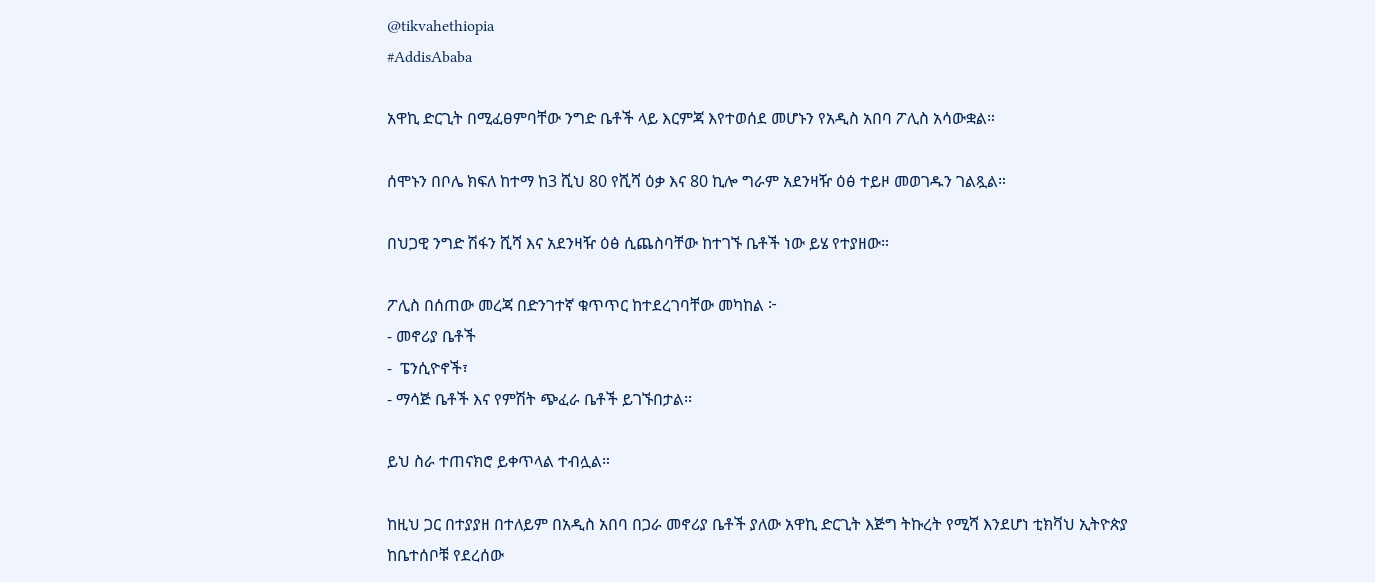@tikvahethiopia
#AddisAbaba

አዋኪ ድርጊት በሚፈፀምባቸው ንግድ ቤቶች ላይ እርምጃ እየተወሰደ መሆኑን የአዲስ አበባ ፖሊስ አሳውቋል።

ሰሞኑን በቦሌ ክፍለ ከተማ ከ3 ሺህ 80 የሺሻ ዕቃ እና 80 ኪሎ ግራም አደንዛዥ ዕፅ ተይዞ መወገዱን ገልጿል።

በህጋዊ ንግድ ሽፋን ሺሻ እና አደንዛዥ ዕፅ ሲጨስባቸው ከተገኙ ቤቶች ነው ይሄ የተያዘው።

ፖሊስ በሰጠው መረጃ በድንገተኛ ቁጥጥር ከተደረገባቸው መካከል ፦
- መኖሪያ ቤቶች
-  ፔንሲዮኖች፣
- ማሳጅ ቤቶች እና የምሽት ጭፈራ ቤቶች ይገኙበታል፡፡

ይህ ስራ ተጠናክሮ ይቀጥላል ተብሏል።

ከዚህ ጋር በተያያዘ በተለይም በአዲስ አበባ በጋራ መኖሪያ ቤቶች ያለው አዋኪ ድርጊት እጅግ ትኩረት የሚሻ እንደሆነ ቲክቫህ ኢትዮጵያ ከቤተሰቦቹ የደረሰው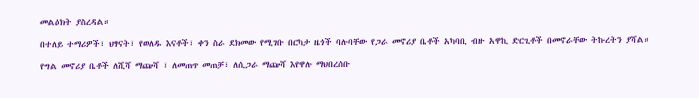መልዕክት ያስረዳል።

በተለይ ተማሪዎች፣ ህፃናት፣ የወለዱ እናቶች፣ ቀን ስራ ደክመው የሚገቡ በርካታ ዜጎች ባሉባቸው የጋራ መኖሪያ ቤቶች አካባቢ ብዙ አዋኪ ድርጊቶች በመኖራቸው ትኩረትን ያሻል።

የግል መኖሪያ ቤቶች ለሺሻ ማጬሻ ፣ ለመጠጥ መጠቻ፣ ለሲጋራ ማጬሻ እየዋሉ ማህበረሰቡ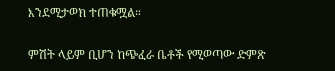እንደሚታወክ ተጠቁሟል።

ምሽት ላይም ቢሆን ከጭፈራ ቤቶች የሚወጣው ድምጽ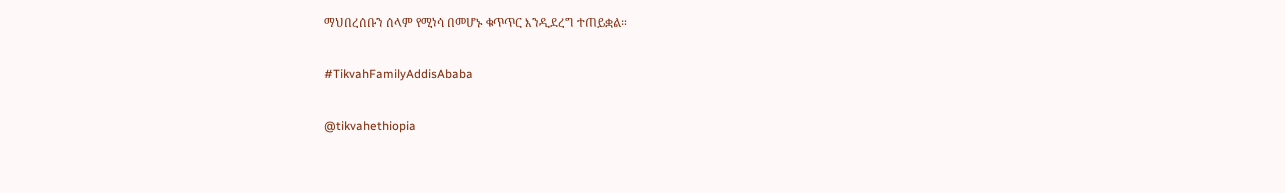ማህበረሰቡን ሰላም የሚነሳ በመሆኑ ቁጥጥር እንዲደረግ ተጠይቋል።

#TikvahFamilyAddisAbaba

@tikvahethiopia